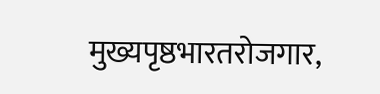मुख्यपृष्ठभारतरोजगार,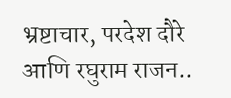भ्रष्टाचार, परदेश दौरे आणि रघुराम राजन..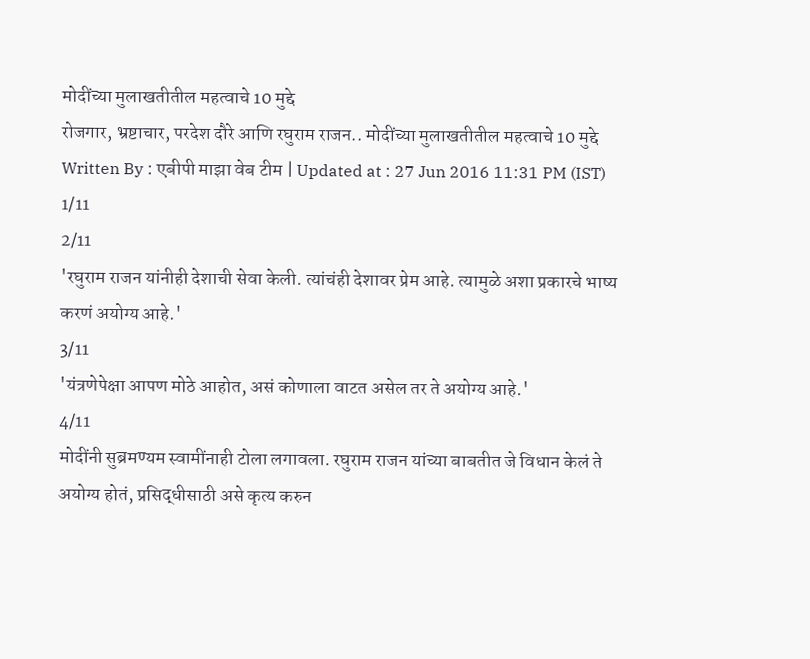मोदींच्या मुलाखतीतील महत्वाचे 10 मुद्दे
रोजगार, भ्रष्टाचार, परदेश दौरे आणि रघुराम राजन.. मोदींच्या मुलाखतीतील महत्वाचे 10 मुद्दे
Written By : एबीपी माझा वेब टीम | Updated at : 27 Jun 2016 11:31 PM (IST)
1/11
2/11
'रघुराम राजन यांनीही देशाची सेवा केली. त्यांचंही देशावर प्रेम आहे. त्यामुळे अशा प्रकारचे भाष्य करणं अयोग्य आहे.'
3/11
'यंत्रणेपेक्षा आपण मोठे आहोत, असं कोणाला वाटत असेल तर ते अयोग्य आहे.'
4/11
मोदींनी सुब्रमण्यम स्वामींनाही टोला लगावला. रघुराम राजन यांच्या बाबतीत जे विधान केलं ते अयोग्य होतं, प्रसिद्धीसाठी असे कृत्य करुन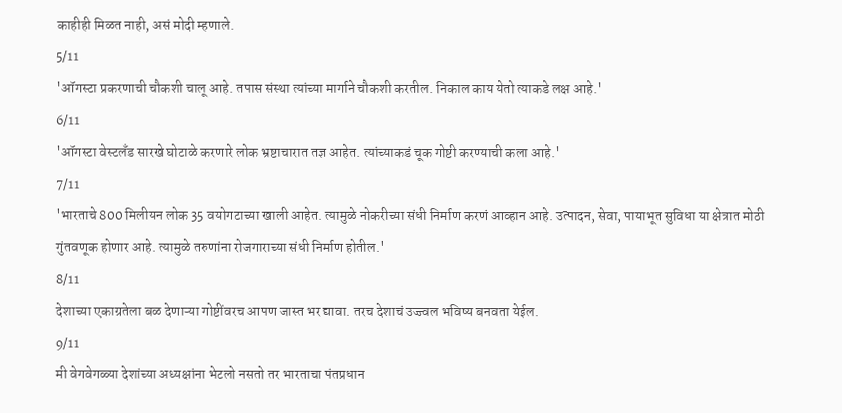काहीही मिळत नाही, असं मोदी म्हणाले.
5/11
'ऑगस्टा प्रकरणाची चौकशी चालू आहे. तपास संस्था त्यांच्या मार्गाने चौकशी करतील. निकाल काय येतो त्याकडे लक्ष आहे.'
6/11
'ऑगस्टा वेस्टलँड सारखे घोटाळे करणारे लोक भ्रष्टाचारात तज्ञ आहेत. त्यांच्याकडं चूक गोष्टी करण्याची कला आहे.'
7/11
'भारताचे 800 मिलीयन लोक 35 वयोगटाच्या खाली आहेत. त्यामुळे नोकरीच्या संधी निर्माण करणं आव्हान आहे. उत्पादन, सेवा, पायाभूत सुविधा या क्षेत्रात मोठी गुंतवणूक होणार आहे. त्यामुळे तरुणांना रोजगाराच्या संधी निर्माण होतील.'
8/11
देशाच्या एकाग्रतेला बळ देणाऱ्या गोष्टींवरच आपण जास्त भर द्यावा. तरच देशाचं उज्ज्वल भविष्य बनवता येईल.
9/11
मी वेगवेगळ्या देशांच्या अध्यक्षांना भेटलो नसतो तर भारताचा पंतप्रधान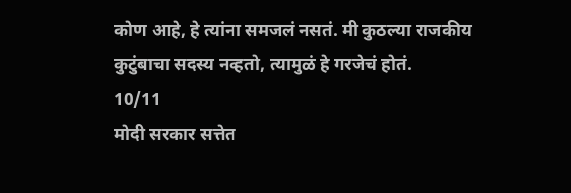कोण आहे, हे त्यांना समजलं नसतं. मी कुठल्या राजकीय कुटुंबाचा सदस्य नव्हतो, त्यामुळं हे गरजेचं होतं.
10/11
मोदी सरकार सत्तेत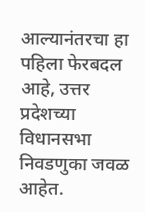आल्यानंतरचा हा पहिला फेरबदल आहे, उत्तर प्रदेशच्या विधानसभा निवडणुका जवळ आहेत.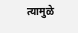त्यामुळे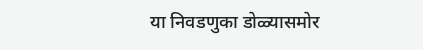या निवडणुका डोळ्यासमोर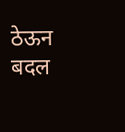ठेऊन बदल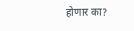होणार का?